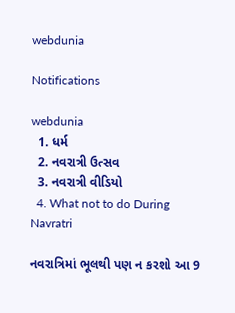webdunia

Notifications

webdunia
  1. ધર્મ
  2. નવરાત્રી ઉત્સવ
  3. નવરાત્રી વીડિયો
  4. What not to do During Navratri

નવરાત્રિમાં ભૂલથી પણ ન કરશો આ 9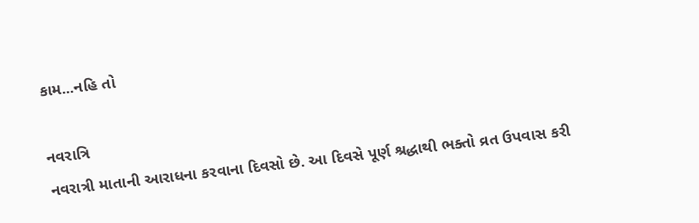કામ...નહિ તો

નવરાત્રિ
નવરાત્રી માતાની આરાધના કરવાના દિવસો છે. આ દિવસે પૂર્ણ શ્રદ્ધાથી ભક્તો વ્રત ઉપવાસ કરી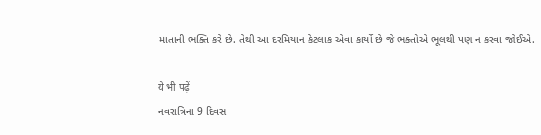માતાની ભક્તિ કરે છે. તેથી આ દરમિયાન કેટલાક એવા કાર્યો છે જે ભક્તોએ ભૂલથી પણ ન કરવા જોઈએ.

ये भी पढ़ें
નવરાત્રિના 9 દિવસ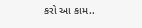કરો આ કામ..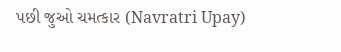પછી જુઓ ચમત્કાર (Navratri Upay)